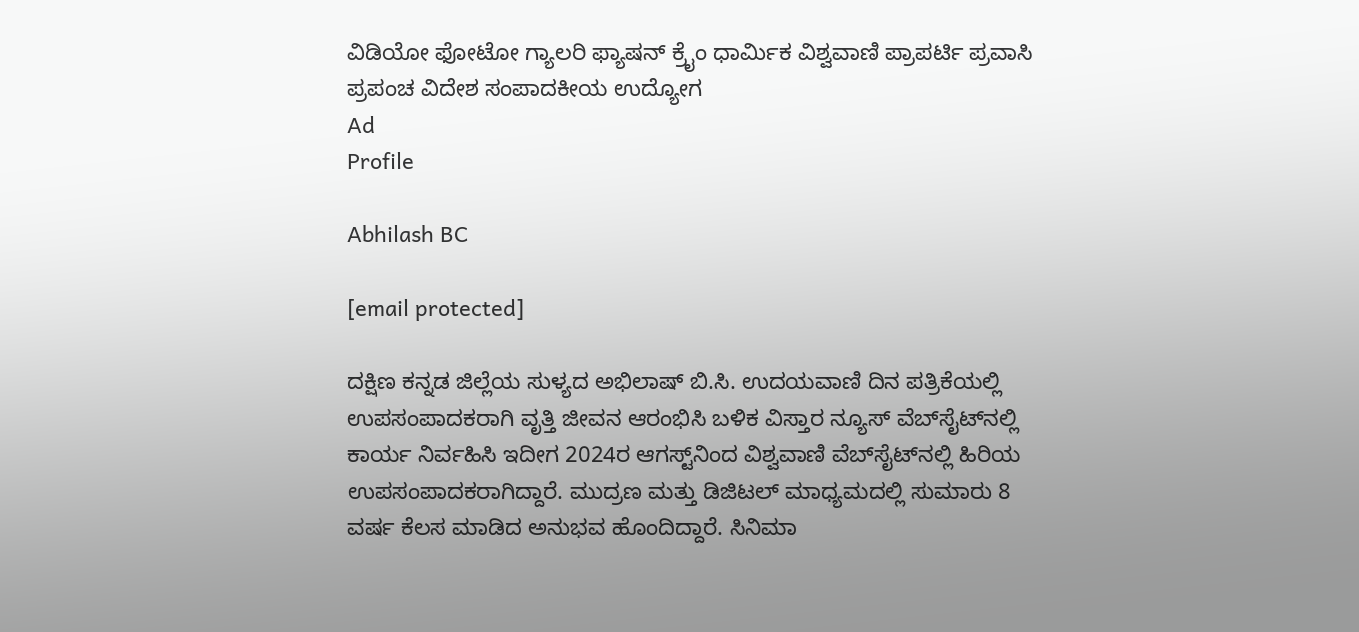ವಿಡಿಯೋ ಫೋಟೋ ಗ್ಯಾಲರಿ ಫ್ಯಾಷನ್ ಕ್ರೈಂ ಧಾರ್ಮಿಕ ವಿಶ್ವವಾಣಿ ಪ್ರಾಪರ್ಟಿ ಪ್ರವಾಸಿ ಪ್ರಪಂಚ ವಿದೇಶ ಸಂಪಾದಕೀಯ ಉದ್ಯೋಗ
Ad
Profile

Abhilash BC

[email protected]

ದಕ್ಷಿಣ ಕನ್ನಡ ಜಿಲ್ಲೆಯ ಸುಳ್ಯದ ಅಭಿಲಾಷ್‌ ಬಿ.ಸಿ. ಉದಯವಾಣಿ ದಿನ ಪತ್ರಿಕೆಯಲ್ಲಿ ಉಪಸಂಪಾದಕರಾಗಿ ವೃತ್ತಿ ಜೀವನ ಆರಂಭಿಸಿ ಬಳಿಕ ವಿಸ್ತಾರ ನ್ಯೂಸ್‌ ವೆಬ್‌ಸೈಟ್‌ನಲ್ಲಿ ಕಾರ್ಯ ನಿರ್ವಹಿಸಿ ಇದೀಗ 2024ರ ಆಗಸ್ಟ್‌ನಿಂದ ವಿಶ್ವವಾಣಿ ವೆಬ್‌ಸೈಟ್‌ನಲ್ಲಿ ಹಿರಿಯ ಉಪಸಂಪಾದಕರಾಗಿದ್ದಾರೆ. ಮುದ್ರಣ ಮತ್ತು ಡಿಜಿಟಲ್ ಮಾಧ್ಯಮದಲ್ಲಿ ಸುಮಾರು 8 ವರ್ಷ ಕೆಲಸ ಮಾಡಿದ ಅನುಭವ ಹೊಂದಿದ್ದಾರೆ. ಸಿನಿಮಾ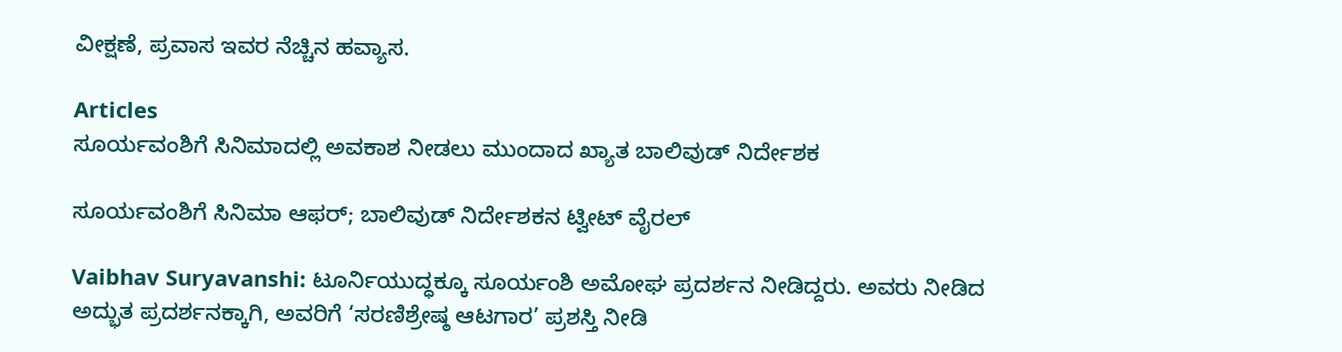ವೀಕ್ಷಣೆ, ಪ್ರವಾಸ ಇವರ ನೆಚ್ಚಿನ ಹವ್ಯಾಸ.

Articles
ಸೂರ್ಯವಂಶಿಗೆ ಸಿನಿಮಾದಲ್ಲಿ ಅವಕಾಶ ನೀಡಲು ಮುಂದಾದ ಖ್ಯಾತ ಬಾಲಿವುಡ್‌ ನಿರ್ದೇಶಕ

ಸೂರ್ಯವಂಶಿಗೆ ಸಿನಿಮಾ ಆಫರ್‌; ಬಾಲಿವುಡ್‌ ನಿರ್ದೇಶಕನ ಟ್ವೀಟ್‌ ವೈರಲ್‌

Vaibhav Suryavanshi: ಟೂರ್ನಿಯುದ್ಧಕ್ಕೂ ಸೂರ್ಯಂಶಿ ಅಮೋಘ ಪ್ರದರ್ಶನ ನೀಡಿದ್ದರು. ಅವರು ನೀಡಿದ ಅದ್ಭುತ ಪ್ರದರ್ಶನಕ್ಕಾಗಿ, ಅವರಿಗೆ ‘ಸರಣಿಶ್ರೇಷ್ಠ ಆಟಗಾರ’ ಪ್ರಶಸ್ತಿ ನೀಡಿ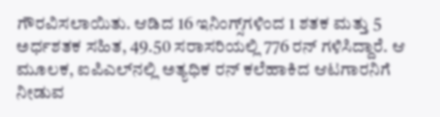ಗೌರವಿಸಲಾಯಿತು. ಆಡಿದ 16 ಇನಿಂಗ್ಸ್‌ಗಳಿಂದ 1 ಶತಕ ಮತ್ತು 5 ಅರ್ಧಶತಕ ಸಹಿತ, 49.50 ಸರಾಸರಿಯಲ್ಲಿ 776 ರನ್ ಗಳಿಸಿದ್ದಾರೆ. ಆ ಮೂಲಕ, ಐಪಿಎಲ್‌ನಲ್ಲಿ ಅತ್ಯಧಿಕ ರನ್ ಕಲೆಹಾಕಿದ ಆಟಗಾರನಿಗೆ ನೀಡುವ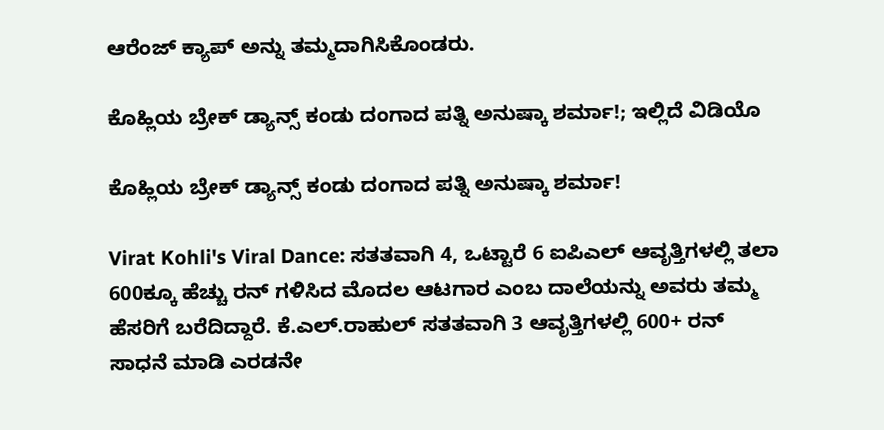ಆರೆಂಜ್ ಕ್ಯಾಪ್ ಅನ್ನು ತಮ್ಮದಾಗಿಸಿಕೊಂಡರು.

ಕೊಹ್ಲಿಯ ಬ್ರೇಕ್‌ ಡ್ಯಾನ್ಸ್‌ ಕಂಡು ದಂಗಾದ ಪತ್ನಿ ಅನುಷ್ಕಾ ಶರ್ಮಾ!; ಇಲ್ಲಿದೆ ವಿಡಿಯೊ

ಕೊಹ್ಲಿಯ ಬ್ರೇಕ್‌ ಡ್ಯಾನ್ಸ್‌ ಕಂಡು ದಂಗಾದ ಪತ್ನಿ ಅನುಷ್ಕಾ ಶರ್ಮಾ!

Virat Kohli's Viral Dance: ಸತತವಾಗಿ 4, ಒಟ್ಟಾರೆ 6 ಐಪಿಎಲ್‌ ಆವೃತ್ತಿಗಳಲ್ಲಿ ತಲಾ 600ಕ್ಕೂ ಹೆಚ್ಚು ರನ್‌ ಗಳಿಸಿದ ಮೊದಲ ಆಟಗಾರ ಎಂಬ ದಾಲೆಯನ್ನು ಅವರು ತಮ್ಮ ಹೆಸರಿಗೆ ಬರೆದಿದ್ದಾರೆ. ಕೆ.ಎಲ್‌.ರಾಹುಲ್‌ ಸತತವಾಗಿ 3 ಆವೃತ್ತಿಗಳಲ್ಲಿ 600+ ರನ್‌ ಸಾಧನೆ ಮಾಡಿ ಎರಡನೇ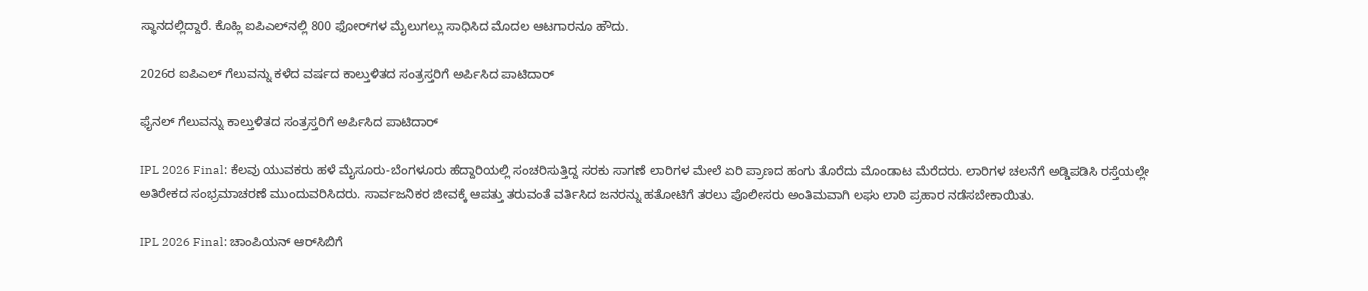ಸ್ಥಾನದಲ್ಲಿದ್ದಾರೆ. ಕೊಹ್ಲಿ ಐಪಿಎಲ್‌ನಲ್ಲಿ 800 ಫೋರ್‌ಗಳ ಮೈಲುಗಲ್ಲು ಸಾಧಿಸಿದ ಮೊದಲ ಆಟಗಾರನೂ ಹೌದು.

2026ರ ಐಪಿಎಲ್‌ ಗೆಲುವನ್ನು ಕಳೆದ ವರ್ಷದ ಕಾಲ್ತುಳಿತದ ಸಂತ್ರಸ್ತರಿಗೆ ಅರ್ಪಿಸಿದ ಪಾಟಿದಾರ್

ಫೈನಲ್‌ ಗೆಲುವನ್ನು ಕಾಲ್ತುಳಿತದ ಸಂತ್ರಸ್ತರಿಗೆ ಅರ್ಪಿಸಿದ ಪಾಟಿದಾರ್

IPL 2026 Final: ಕೆಲವು ಯುವಕರು ಹಳೆ ಮೈಸೂರು-ಬೆಂಗಳೂರು ಹೆದ್ದಾರಿಯಲ್ಲಿ ಸಂಚರಿಸುತ್ತಿದ್ದ ಸರಕು ಸಾಗಣೆ ಲಾರಿಗಳ ಮೇಲೆ ಏರಿ ಪ್ರಾಣದ ಹಂಗು ತೊರೆದು ಮೊಂಡಾಟ ಮೆರೆದರು. ಲಾರಿಗಳ ಚಲನೆಗೆ ಅಡ್ಡಿಪಡಿಸಿ ರಸ್ತೆಯಲ್ಲೇ ಅತಿರೇಕದ ಸಂಭ್ರಮಾಚರಣೆ ಮುಂದುವರಿಸಿದರು. ಸಾರ್ವಜನಿಕರ ಜೀವಕ್ಕೆ ಆಪತ್ತು ತರುವಂತೆ ವರ್ತಿಸಿದ ಜನರನ್ನು ಹತೋಟಿಗೆ ತರಲು ಪೊಲೀಸರು ಅಂತಿಮವಾಗಿ ಲಘು ಲಾಠಿ ಪ್ರಹಾರ ನಡೆಸಬೇಕಾಯಿತು.

IPL 2026 Final: ಚಾಂಪಿಯನ್‌ ಆರ್‌ಸಿಬಿಗೆ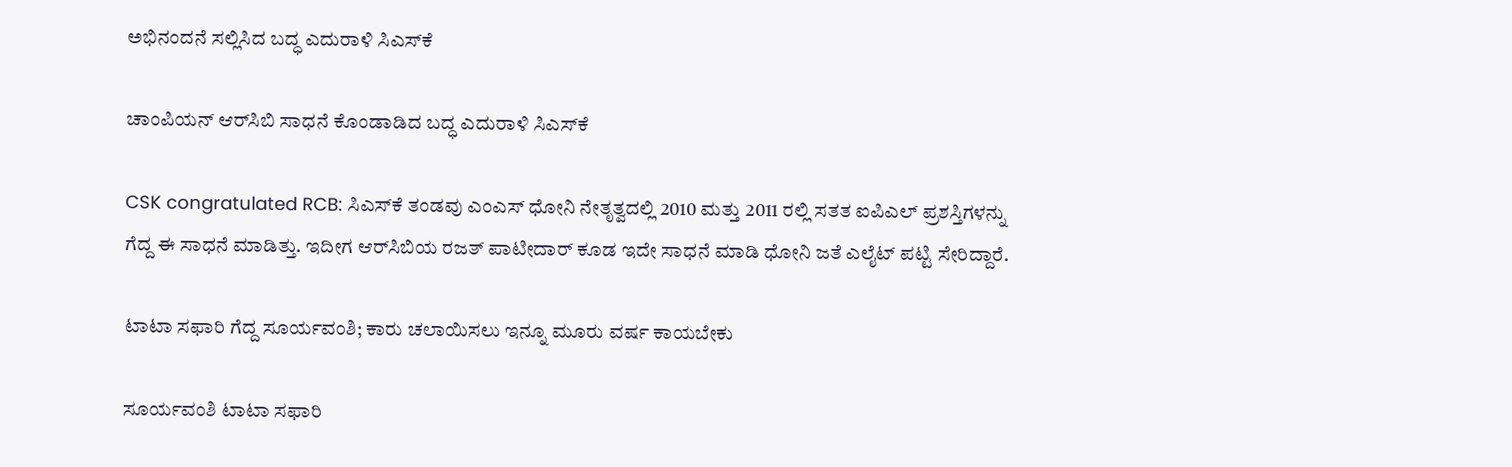ಅಭಿನಂದನೆ ಸಲ್ಲಿಸಿದ ಬದ್ಧ ಎದುರಾಳಿ ಸಿಎಸ್‌ಕೆ

ಚಾಂಪಿಯನ್‌ ಆರ್‌ಸಿಬಿ ಸಾಧನೆ ಕೊಂಡಾಡಿದ ಬದ್ಧ ಎದುರಾಳಿ ಸಿಎಸ್‌ಕೆ

CSK congratulated RCB: ಸಿಎಸ್‌ಕೆ ತಂಡವು ಎಂಎಸ್ ಧೋನಿ ನೇತೃತ್ವದಲ್ಲಿ 2010 ಮತ್ತು 2011 ರಲ್ಲಿ ಸತತ ಐಪಿಎಲ್ ಪ್ರಶಸ್ತಿಗಳನ್ನು ಗೆದ್ದ ಈ ಸಾಧನೆ ಮಾಡಿತ್ತು. ಇದೀಗ ಆರ್‌ಸಿಬಿಯ ರಜತ್‌ ಪಾಟೀದಾರ್‌ ಕೂಡ ಇದೇ ಸಾಧನೆ ಮಾಡಿ ಧೋನಿ ಜತೆ ಎಲೈಟ್‌ ಪಟ್ಟಿ ಸೇರಿದ್ದಾರೆ.

ಟಾಟಾ ಸಫಾರಿ ಗೆದ್ದ ಸೂರ್ಯವಂಶಿ; ಕಾರು ಚಲಾಯಿಸಲು ಇನ್ನೂ ಮೂರು ವರ್ಷ ಕಾಯಬೇಕು

ಸೂರ್ಯವಂಶಿ ಟಾಟಾ ಸಫಾರಿ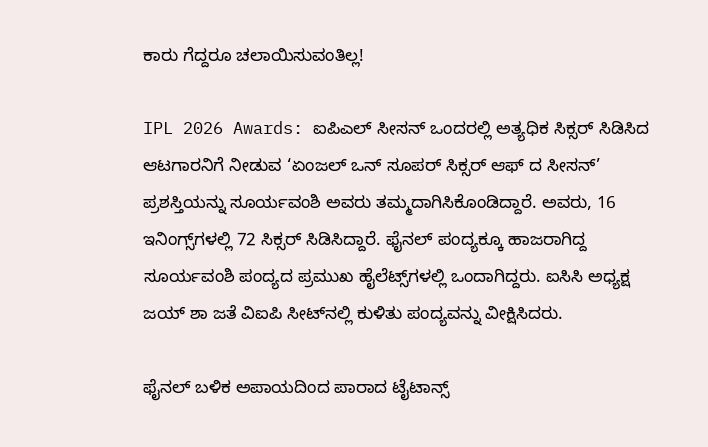ಕಾರು ಗೆದ್ದರೂ ಚಲಾಯಿಸುವಂತಿಲ್ಲ!

IPL 2026 Awards: ಐಪಿಎಲ್ ಸೀಸನ್ ಒಂದರಲ್ಲಿ ಅತ್ಯಧಿಕ ಸಿಕ್ಸರ್ ಸಿಡಿಸಿದ ಆಟಗಾರನಿಗೆ ನೀಡುವ ‘ಏಂಜಲ್ ಒನ್ ಸೂಪರ್ ಸಿಕ್ಸರ್ ಆಫ್ ದ ಸೀಸನ್’ ಪ್ರಶಸ್ತಿಯನ್ನು ಸೂರ್ಯವಂಶಿ ಅವರು ತಮ್ಮದಾಗಿಸಿಕೊಂಡಿದ್ದಾರೆ. ಅವರು, 16 ಇನಿಂಗ್ಸ್‌ಗಳಲ್ಲಿ 72 ಸಿಕ್ಸರ್ ಸಿಡಿಸಿದ್ದಾರೆ. ಫೈನಲ್‌ ಪಂದ್ಯಕ್ಕೂ ಹಾಜರಾಗಿದ್ದ ಸೂರ್ಯವಂಶಿ ಪಂದ್ಯದ ಪ್ರಮುಖ ಹೈಲೆಟ್ಸ್‌ಗಳಲ್ಲಿ ಒಂದಾಗಿದ್ದರು. ಐಸಿಸಿ ಅಧ್ಯಕ್ಷ ಜಯ್‌ ಶಾ ಜತೆ ವಿಐಪಿ ಸೀಟ್‌ನಲ್ಲಿ ಕುಳಿತು ಪಂದ್ಯವನ್ನು ವೀಕ್ಷಿಸಿದರು.

ಫೈನಲ್‌ ಬಳಿಕ ಅಪಾಯದಿಂದ ಪಾರಾದ ಟೈಟಾನ್ಸ್‌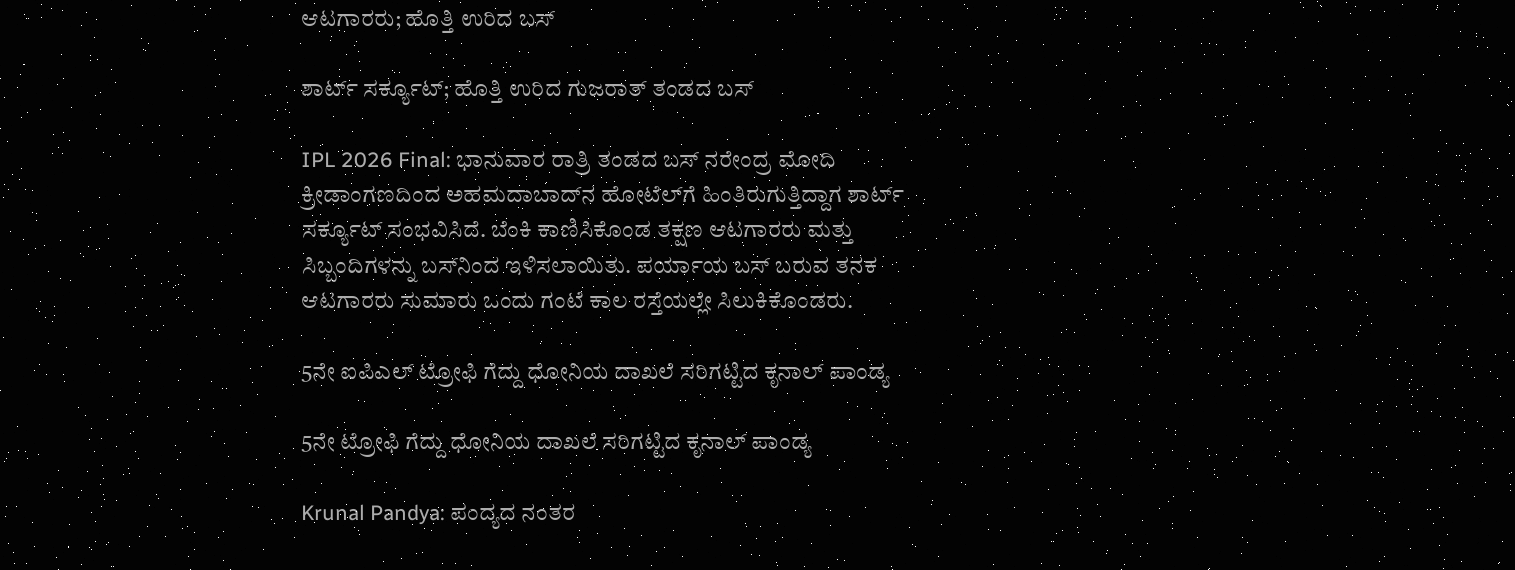ಆಟಗಾರರು; ಹೊತ್ತಿ ಉರಿದ ಬಸ್‌

ಶಾರ್ಟ್ ಸರ್ಕ್ಯೂಟ್‌; ಹೊತ್ತಿ ಉರಿದ ಗುಜರಾತ್‌ ತಂಡದ ಬಸ್‌

IPL 2026 Final: ಭಾನುವಾರ ರಾತ್ರಿ ತಂಡದ ಬಸ್ ನರೇಂದ್ರ ಮೋದಿ ಕ್ರೀಡಾಂಗಣದಿಂದ ಅಹಮದಾಬಾದ್‌ನ ಹೋಟೆಲ್‌ಗೆ ಹಿಂತಿರುಗುತ್ತಿದ್ದಾಗ ಶಾರ್ಟ್ ಸರ್ಕ್ಯೂಟ್ ಸಂಭವಿಸಿದೆ. ಬೆಂಕಿ ಕಾಣಿಸಿಕೊಂಡ ತಕ್ಷಣ ಆಟಗಾರರು ಮತ್ತು ಸಿಬ್ಬಂದಿಗಳನ್ನು ಬಸ್‌ನಿಂದ ಇಳಿಸಲಾಯಿತು. ಪರ್ಯಾಯ ಬಸ್‌ ಬರುವ ತನಕ ಆಟಗಾರರು ಸುಮಾರು ಒಂದು ಗಂಟೆ ಕಾಲ ರಸ್ತೆಯಲ್ಲೇ ಸಿಲುಕಿಕೊಂಡರು.

5ನೇ ಐಪಿಎಲ್‌ ಟ್ರೋಫಿ ಗೆದ್ದು ಧೋನಿಯ ದಾಖಲೆ ಸರಿಗಟ್ಟಿದ ಕೃನಾಲ್‌ ಪಾಂಡ್ಯ

5ನೇ ಟ್ರೋಫಿ ಗೆದ್ದು ಧೋನಿಯ ದಾಖಲೆ ಸರಿಗಟ್ಟಿದ ಕೃನಾಲ್‌ ಪಾಂಡ್ಯ

Krunal Pandya: ಪಂದ್ಯದ ನಂತರ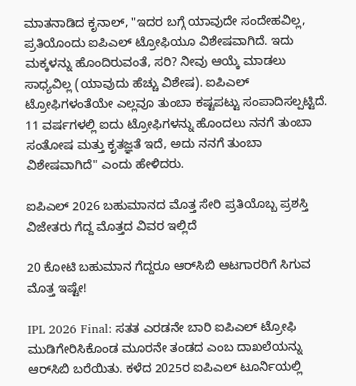ಮಾತನಾಡಿದ ಕೃನಾಲ್, "ಇದರ ಬಗ್ಗೆ ಯಾವುದೇ ಸಂದೇಹವಿಲ್ಲ, ಪ್ರತಿಯೊಂದು ಐಪಿಎಲ್ ಟ್ರೋಫಿಯೂ ವಿಶೇಷವಾಗಿದೆ. ಇದು ಮಕ್ಕಳನ್ನು ಹೊಂದಿರುವಂತೆ, ಸರಿ? ನೀವು ಆಯ್ಕೆ ಮಾಡಲು ಸಾಧ್ಯವಿಲ್ಲ (ಯಾವುದು ಹೆಚ್ಚು ವಿಶೇಷ). ಐಪಿಎಲ್ ಟ್ರೋಫಿಗಳಂತೆಯೇ ಎಲ್ಲವೂ ತುಂಬಾ ಕಷ್ಟಪಟ್ಟು ಸಂಪಾದಿಸಲ್ಪಟ್ಟಿದೆ. 11 ವರ್ಷಗಳಲ್ಲಿ ಐದು ಟ್ರೋಫಿಗಳನ್ನು ಹೊಂದಲು ನನಗೆ ತುಂಬಾ ಸಂತೋಷ ಮತ್ತು ಕೃತಜ್ಞತೆ ಇದೆ, ಅದು ನನಗೆ ತುಂಬಾ ವಿಶೇಷವಾಗಿದೆ" ಎಂದು ಹೇಳಿದರು.

ಐಪಿಎಲ್ 2026 ಬಹುಮಾನದ ಮೊತ್ತ ಸೇರಿ ಪ್ರತಿಯೊಬ್ಬ ಪ್ರಶಸ್ತಿ ವಿಜೇತರು ಗೆದ್ದ ಮೊತ್ತದ ವಿವರ ಇಲ್ಲಿದೆ

20 ಕೋಟಿ ಬಹುಮಾನ ಗೆದ್ದರೂ ಆರ್‌ಸಿಬಿ ಆಟಗಾರರಿಗೆ ಸಿಗುವ ಮೊತ್ತ ಇಷ್ಟೇ!

IPL 2026 Final: ಸತತ ಎರಡನೇ ಬಾರಿ ಐಪಿಎಲ್‌ ಟ್ರೋಫಿ ಮುಡಿಗೇರಿಸಿಕೊಂಡ ಮೂರನೇ ತಂಡದ ಎಂಬ ದಾಖಲೆಯನ್ನು ಆರ್‌ಸಿಬಿ ಬರೆಯಿತು. ಕಳೆದ 2025ರ ಐಪಿಎಲ್‌ ಟೂರ್ನಿಯಲ್ಲಿ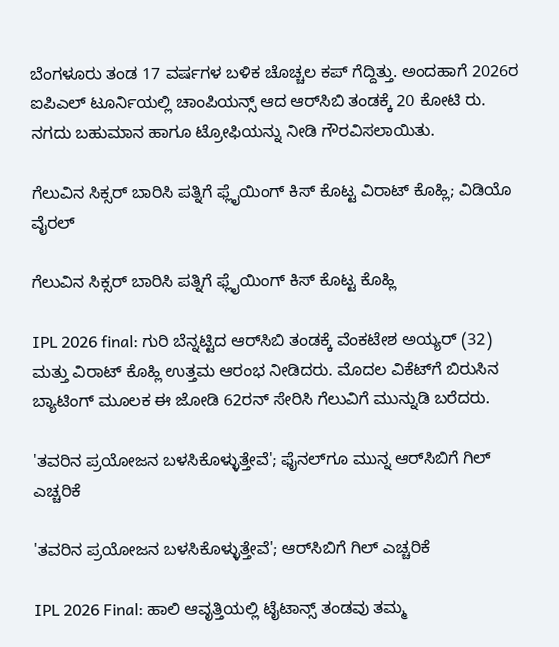ಬೆಂಗಳೂರು ತಂಡ 17 ವರ್ಷಗಳ ಬಳಿಕ ಚೊಚ್ಚಲ ಕಪ್‌ ಗೆದ್ದಿತ್ತು. ಅಂದಹಾಗೆ 2026ರ ಐಪಿಎಲ್‌ ಟೂರ್ನಿಯಲ್ಲಿ ಚಾಂಪಿಯನ್ಸ್‌ ಆದ ಆರ್‌ಸಿಬಿ ತಂಡಕ್ಕೆ 20 ಕೋಟಿ ರು. ನಗದು ಬಹುಮಾನ ಹಾಗೂ ಟ್ರೋಫಿಯನ್ನು ನೀಡಿ ಗೌರವಿಸಲಾಯಿತು.

ಗೆಲುವಿನ ಸಿಕ್ಸರ್‌ ಬಾರಿಸಿ ಪತ್ನಿಗೆ ಫ್ಲೈಯಿಂಗ್ ಕಿಸ್ ಕೊಟ್ಟ ವಿರಾಟ್‌ ಕೊಹ್ಲಿ; ವಿಡಿಯೊ ವೈರಲ್‌

ಗೆಲುವಿನ ಸಿಕ್ಸರ್‌ ಬಾರಿಸಿ ಪತ್ನಿಗೆ ಫ್ಲೈಯಿಂಗ್ ಕಿಸ್ ಕೊಟ್ಟ ಕೊಹ್ಲಿ

IPL 2026 final: ಗುರಿ ಬೆನ್ನಟ್ಟಿದ ಆರ್‌ಸಿಬಿ ತಂಡಕ್ಕೆ ವೆಂಕಟೇಶ ಅಯ್ಯರ್‌ (32) ಮತ್ತು ವಿರಾಟ್‌ ಕೊಹ್ಲಿ ಉತ್ತಮ ಆರಂಭ ನೀಡಿದರು. ಮೊದಲ ವಿಕೆಟ್‌ಗೆ ಬಿರುಸಿನ ಬ್ಯಾಟಿಂಗ್‌ ಮೂಲಕ ಈ ಜೋಡಿ 62ರನ್‌ ಸೇರಿಸಿ ಗೆಲುವಿಗೆ ಮುನ್ನುಡಿ ಬರೆದರು.

'ತವರಿನ ಪ್ರಯೋಜನ ಬಳಸಿಕೊಳ್ಳುತ್ತೇವೆ'; ಫೈನಲ್‌ಗೂ ಮುನ್ನ ಆರ್‌ಸಿಬಿಗೆ ಗಿಲ್‌ ಎಚ್ಚರಿಕೆ

'ತವರಿನ ಪ್ರಯೋಜನ ಬಳಸಿಕೊಳ್ಳುತ್ತೇವೆ'; ಆರ್‌ಸಿಬಿಗೆ ಗಿಲ್‌ ಎಚ್ಚರಿಕೆ

IPL 2026 Final: ಹಾಲಿ ಆವೃತ್ತಿಯಲ್ಲಿ ಟೈಟಾನ್ಸ್ ತಂಡವು ತಮ್ಮ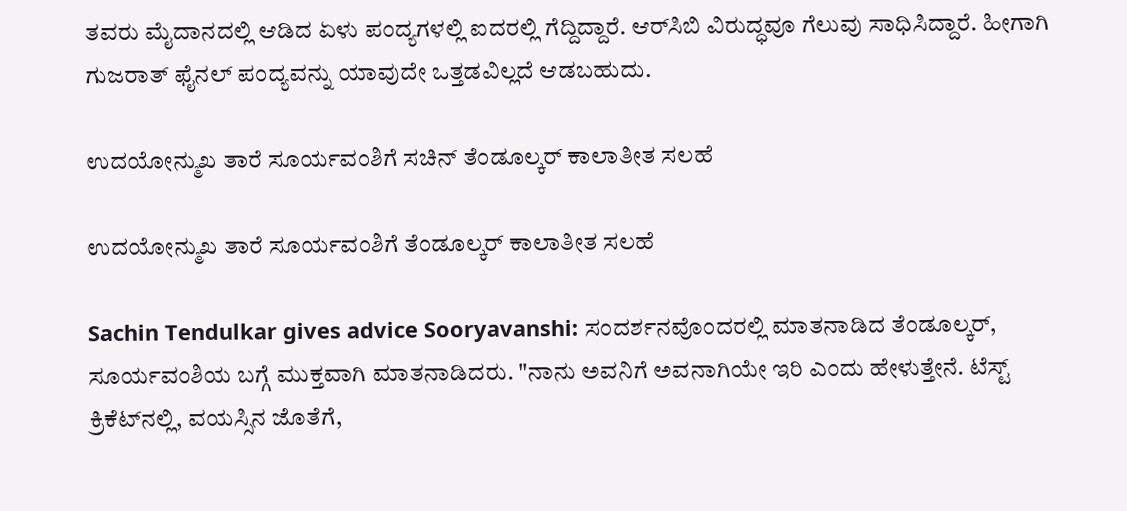ತವರು ಮೈದಾನದಲ್ಲಿ ಆಡಿದ ಏಳು ಪಂದ್ಯಗಳಲ್ಲಿ ಐದರಲ್ಲಿ ಗೆದ್ದಿದ್ದಾರೆ. ಆರ್‌ಸಿಬಿ ವಿರುದ್ಧವೂ ಗೆಲುವು ಸಾಧಿಸಿದ್ದಾರೆ. ಹೀಗಾಗಿ ಗುಜರಾತ್‌ ಫೈನಲ್‌ ಪಂದ್ಯವನ್ನು ಯಾವುದೇ ಒತ್ತಡವಿಲ್ಲದೆ ಆಡಬಹುದು.

ಉದಯೋನ್ಮುಖ ತಾರೆ ಸೂರ್ಯವಂಶಿಗೆ ಸಚಿನ್ ತೆಂಡೂಲ್ಕರ್ ಕಾಲಾತೀತ ಸಲಹೆ

ಉದಯೋನ್ಮುಖ ತಾರೆ ಸೂರ್ಯವಂಶಿಗೆ ತೆಂಡೂಲ್ಕರ್ ಕಾಲಾತೀತ ಸಲಹೆ

Sachin Tendulkar gives advice Sooryavanshi: ಸಂದರ್ಶನವೊಂದರಲ್ಲಿ ಮಾತನಾಡಿದ ತೆಂಡೂಲ್ಕರ್‌, ಸೂರ್ಯವಂಶಿಯ ಬಗ್ಗೆ ಮುಕ್ತವಾಗಿ ಮಾತನಾಡಿದರು. "ನಾನು ಅವನಿಗೆ ಅವನಾಗಿಯೇ ಇರಿ ಎಂದು ಹೇಳುತ್ತೇನೆ. ಟೆಸ್ಟ್ ಕ್ರಿಕೆಟ್‌ನಲ್ಲಿ, ವಯಸ್ಸಿನ ಜೊತೆಗೆ,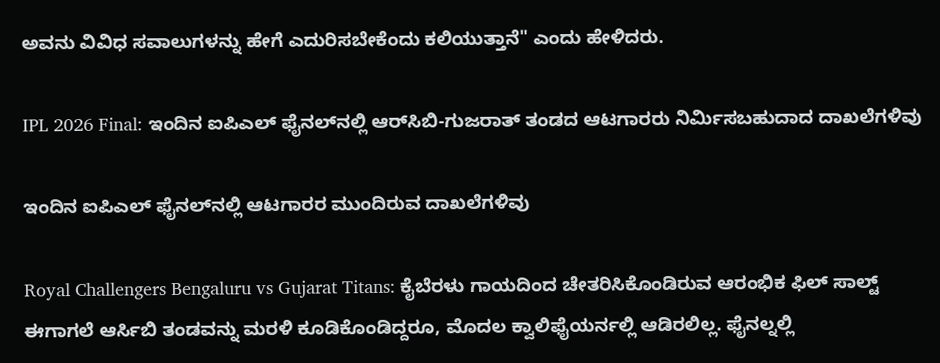ಅವನು ವಿವಿಧ ಸವಾಲುಗಳನ್ನು ಹೇಗೆ ಎದುರಿಸಬೇಕೆಂದು ಕಲಿಯುತ್ತಾನೆ" ಎಂದು ಹೇಳಿದರು.

IPL 2026 Final: ಇಂದಿನ ಐಪಿಎಲ್‌ ಫೈನಲ್‌ನಲ್ಲಿ ಆರ್‌ಸಿಬಿ-ಗುಜರಾತ್‌ ತಂಡದ ಆಟಗಾರರು ನಿರ್ಮಿಸಬಹುದಾದ ದಾಖಲೆಗಳಿವು

ಇಂದಿನ ಐಪಿಎಲ್‌ ಫೈನಲ್‌ನಲ್ಲಿ ಆಟಗಾರರ ಮುಂದಿರುವ ದಾಖಲೆಗಳಿವು

Royal Challengers Bengaluru vs Gujarat Titans: ಕೈಬೆರಳು ಗಾಯದಿಂದ ಚೇತರಿಸಿಕೊಂಡಿರುವ ಆರಂಭಿಕ ಫಿಲ್ ಸಾಲ್ಟ್ ಈಗಾಗಲೆ ಆರ್ಸಿಬಿ ತಂಡವನ್ನು ಮರಳಿ ಕೂಡಿಕೊಂಡಿದ್ದರೂ, ಮೊದಲ ಕ್ವಾಲಿಫೈಯರ್ನಲ್ಲಿ ಆಡಿರಲಿಲ್ಲ. ಫೈನಲ್ನಲ್ಲಿ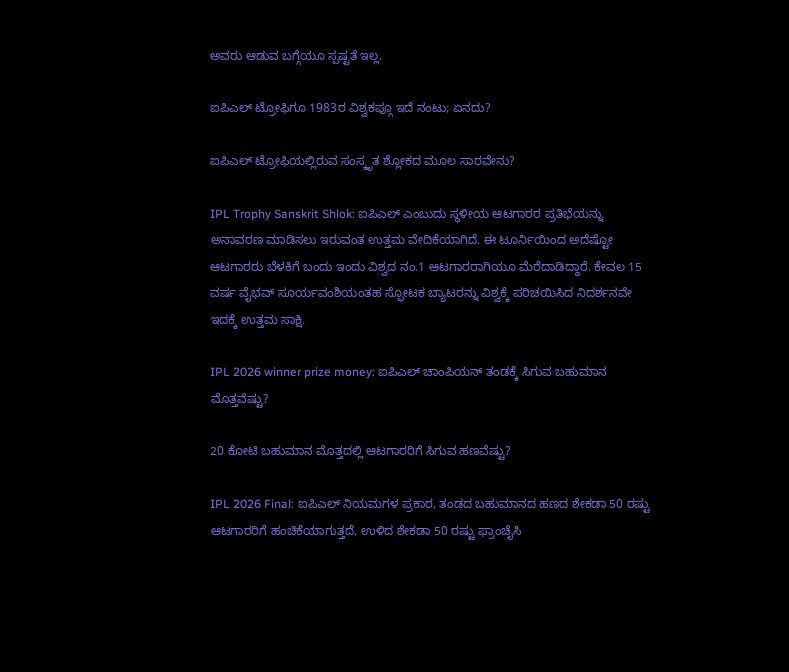ಅವರು ಆಡುವ ಬಗ್ಗೆಯೂ ಸ್ಪಷ್ಟತೆ ಇಲ್ಲ.

ಐಪಿಎಲ್ ಟ್ರೋಫಿಗೂ 1983ರ ವಿಶ್ವಕಪ್ಗೂ ಇದೆ ನಂಟು; ಏನದು?

ಐಪಿಎಲ್ ಟ್ರೋಫಿಯಲ್ಲಿರುವ ಸಂಸ್ಕೃತ ಶ್ಲೋಕದ ಮೂಲ ಸಾರವೇನು?

IPL Trophy Sanskrit Shlok: ಐಪಿಎಲ್ ಎಂಬುದು ಸ್ಥಳೀಯ ಆಟಗಾರರ ಪ್ರತಿಭೆಯನ್ನು ಅನಾವರಣ ಮಾಡಿಸಲು ಇರುವಂತ ಉತ್ತಮ ವೇದಿಕೆಯಾಗಿದೆ. ಈ ಟೂರ್ನಿಯಿಂದ ಅದೆಷ್ಟೋ ಆಟಗಾರರು ಬೆಳಕಿಗೆ ಬಂದು ಇಂದು ವಿಶ್ವದ ನಂ.1 ಆಟಗಾರರಾಗಿಯೂ ಮೆರೆದಾಡಿದ್ದಾರೆ. ಕೇವಲ 15 ವರ್ಷ ವೈಭವ್‌ ಸೂರ್ಯವಂಶಿಯಂತಹ ಸ್ಫೋಟಕ ಬ್ಯಾಟರನ್ನು ವಿಶ್ವಕ್ಕೆ ಪರಿಚಯಿಸಿದ ನಿದರ್ಶನವೇ ಇದಕ್ಕೆ ಉತ್ತಮ ಸಾಕ್ಷಿ.

IPL 2026 winner prize money: ಐಪಿಎಲ್‌ ಚಾಂಪಿಯನ್ ತಂಡಕ್ಕೆ ಸಿಗುವ ಬಹುಮಾನ ಮೊತ್ತವೆಷ್ಟು?

20 ಕೋಟಿ ಬಹುಮಾನ ಮೊತ್ತದಲ್ಲಿ ಆಟಗಾರರಿಗೆ ಸಿಗುವ ಹಣವೆಷ್ಟು?

IPL 2026 Final: ಐಪಿಎಲ್ ನಿಯಮಗಳ ಪ್ರಕಾರ, ತಂಡದ ಬಹುಮಾನದ ಹಣದ ಶೇಕಡಾ 50 ರಷ್ಟು ಆಟಗಾರರಿಗೆ ಹಂಚಿಕೆಯಾಗುತ್ತದೆ, ಉಳಿದ ಶೇಕಡಾ 50 ರಷ್ಟು ಫ್ರಾಂಚೈಸಿ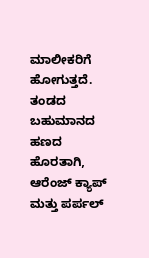ಮಾಲೀಕರಿಗೆ ಹೋಗುತ್ತದೆ. ತಂಡದ ಬಹುಮಾನದ ಹಣದ ಹೊರತಾಗಿ, ಆರೆಂಜ್ ಕ್ಯಾಪ್ ಮತ್ತು ಪರ್ಪಲ್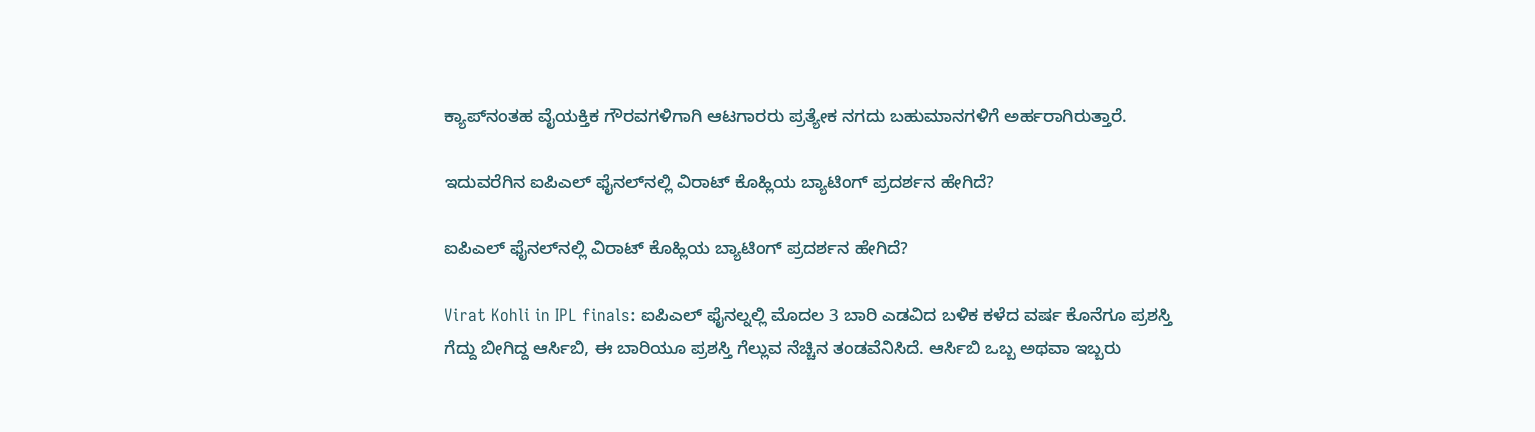ಕ್ಯಾಪ್‌ನಂತಹ ವೈಯಕ್ತಿಕ ಗೌರವಗಳಿಗಾಗಿ ಆಟಗಾರರು ಪ್ರತ್ಯೇಕ ನಗದು ಬಹುಮಾನಗಳಿಗೆ ಅರ್ಹರಾಗಿರುತ್ತಾರೆ.

ಇದುವರೆಗಿನ ಐಪಿಎಲ್‌ ಫೈನಲ್‌ನಲ್ಲಿ ವಿರಾಟ್‌ ಕೊಹ್ಲಿಯ ಬ್ಯಾಟಿಂಗ್‌ ಪ್ರದರ್ಶನ ಹೇಗಿದೆ?

ಐಪಿಎಲ್‌ ಫೈನಲ್‌ನಲ್ಲಿ ವಿರಾಟ್‌ ಕೊಹ್ಲಿಯ ಬ್ಯಾಟಿಂಗ್‌ ಪ್ರದರ್ಶನ ಹೇಗಿದೆ?

Virat Kohli in IPL finals: ಐಪಿಎಲ್ ಫೈನಲ್ನಲ್ಲಿ ಮೊದಲ 3 ಬಾರಿ ಎಡವಿದ ಬಳಿಕ ಕಳೆದ ವರ್ಷ ಕೊನೆಗೂ ಪ್ರಶಸ್ತಿ ಗೆದ್ದು ಬೀಗಿದ್ದ ಆರ್ಸಿಬಿ, ಈ ಬಾರಿಯೂ ಪ್ರಶಸ್ತಿ ಗೆಲ್ಲುವ ನೆಚ್ಚಿನ ತಂಡವೆನಿಸಿದೆ. ಆರ್ಸಿಬಿ ಒಬ್ಬ ಅಥವಾ ಇಬ್ಬರು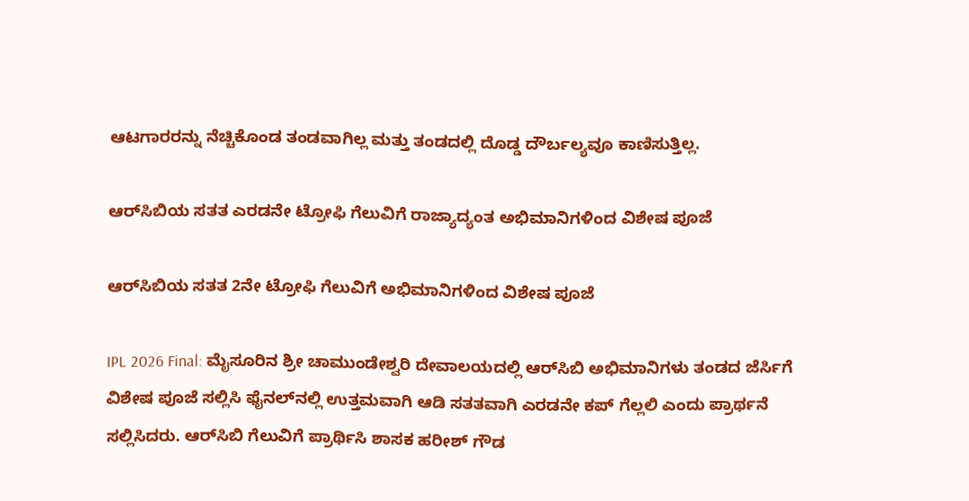ಆಟಗಾರರನ್ನು ನೆಚ್ಚಿಕೊಂಡ ತಂಡವಾಗಿಲ್ಲ ಮತ್ತು ತಂಡದಲ್ಲಿ ದೊಡ್ಡ ದೌರ್ಬಲ್ಯವೂ ಕಾಣಿಸುತ್ತಿಲ್ಲ.

ಆರ್‌ಸಿಬಿಯ ಸತತ ಎರಡನೇ ಟ್ರೋಫಿ ಗೆಲುವಿಗೆ ರಾಜ್ಯಾದ್ಯಂತ ಅಭಿಮಾನಿಗಳಿಂದ ವಿಶೇಷ ಪೂಜೆ

ಆರ್‌ಸಿಬಿಯ ಸತತ 2ನೇ ಟ್ರೋಫಿ ಗೆಲುವಿಗೆ ಅಭಿಮಾನಿಗಳಿಂದ ವಿಶೇಷ ಪೂಜೆ

IPL 2026 Final: ಮೈಸೂರಿನ ಶ್ರೀ ಚಾಮುಂಡೇಶ್ವರಿ ದೇವಾಲಯದಲ್ಲಿ ಆರ್‌ಸಿಬಿ ಅಭಿಮಾನಿಗಳು ತಂಡದ ಜೆರ್ಸಿಗೆ ವಿಶೇಷ ಪೂಜೆ ಸಲ್ಲಿಸಿ ಫೈನಲ್‌ನಲ್ಲಿ ಉತ್ತಮವಾಗಿ ಆಡಿ ಸತತವಾಗಿ ಎರಡನೇ ಕಪ್‌ ಗೆಲ್ಲಲಿ ಎಂದು ಪ್ರಾರ್ಥನೆ ಸಲ್ಲಿಸಿದರು. ಆರ್‌ಸಿಬಿ ಗೆಲುವಿಗೆ ಪ್ರಾರ್ಥಿಸಿ ಶಾಸಕ ಹರೀಶ್ ಗೌಡ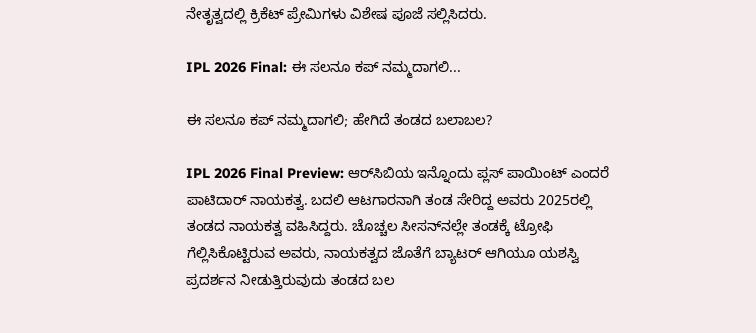ನೇತೃತ್ವದಲ್ಲಿ ಕ್ರಿಕೆಟ್ ಪ್ರೇಮಿಗಳು ವಿಶೇಷ ಪೂಜೆ ಸಲ್ಲಿಸಿದರು.

IPL 2026 Final: ಈ ಸಲನೂ ಕಪ್‌ ನಮ್ಮದಾಗಲಿ...

ಈ ಸಲನೂ ಕಪ್‌ ನಮ್ಮದಾಗಲಿ; ಹೇಗಿದೆ ತಂಡದ ಬಲಾಬಲ?

IPL 2026 Final Preview: ಆರ್‌ಸಿಬಿಯ ಇನ್ನೊಂದು ಪ್ಲಸ್‌ ಪಾಯಿಂಟ್‌ ಎಂದರೆ ಪಾಟಿದಾರ್ ನಾಯಕತ್ವ. ಬದಲಿ ಆಟಗಾರನಾಗಿ ತಂಡ ಸೇರಿದ್ದ ಅವರು 2025ರಲ್ಲಿ ತಂಡದ ನಾಯಕತ್ವ ವಹಿಸಿದ್ದರು. ಚೊಚ್ಚಲ ಸೀಸನ್‌ನಲ್ಲೇ ತಂಡಕ್ಕೆ ಟ್ರೋಫಿ ಗೆಲ್ಲಿಸಿಕೊಟ್ಟಿರುವ ಅವರು, ನಾಯಕತ್ವದ ಜೊತೆಗೆ ಬ್ಯಾಟರ್ ಆಗಿಯೂ ಯಶಸ್ವಿ ಪ್ರದರ್ಶನ ನೀಡುತ್ತಿರುವುದು ತಂಡದ ಬಲ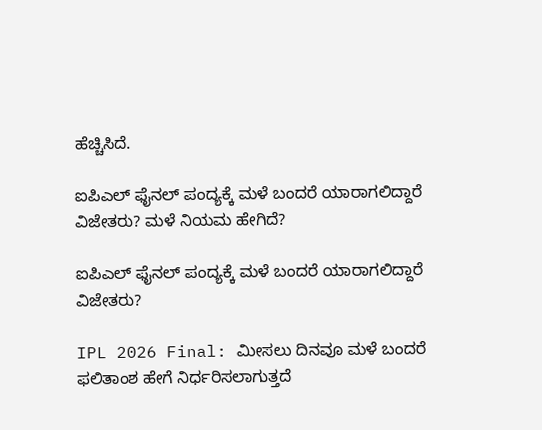ಹೆಚ್ಚಿಸಿದೆ.

ಐಪಿಎಲ್‌ ಫೈನಲ್ ಪಂದ್ಯಕ್ಕೆ ಮಳೆ ಬಂದರೆ ಯಾರಾಗಲಿದ್ದಾರೆ ವಿಜೇತರು? ಮಳೆ ನಿಯಮ ಹೇಗಿದೆ?

ಐಪಿಎಲ್‌ ಫೈನಲ್ ಪಂದ್ಯಕ್ಕೆ ಮಳೆ ಬಂದರೆ ಯಾರಾಗಲಿದ್ದಾರೆ ವಿಜೇತರು?

IPL 2026 Final: ಮೀಸಲು ದಿನವೂ ಮಳೆ ಬಂದರೆ ಫಲಿತಾಂಶ ಹೇಗೆ ನಿರ್ಧರಿಸಲಾಗುತ್ತದೆ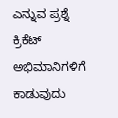ಎನ್ನುವ ಪ್ರಶ್ನೆ ಕ್ರಿಕೆಟ್ ಅಭಿಮಾನಿಗಳಿಗೆ ಕಾಡುವುದು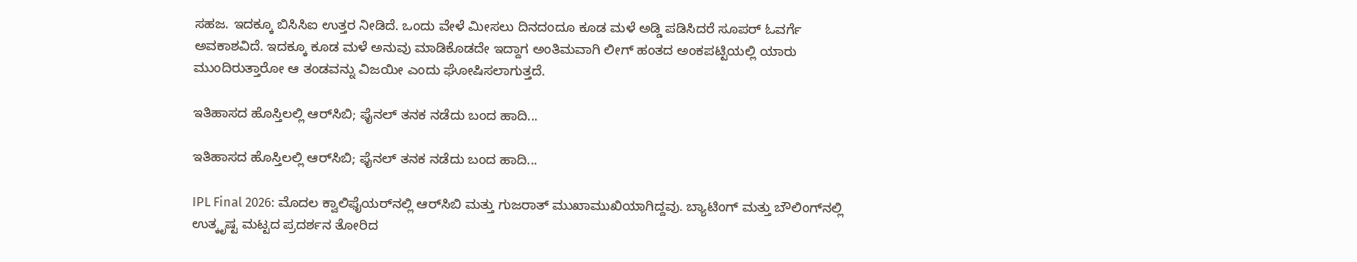ಸಹಜ. ಇದಕ್ಕೂ ಬಿಸಿಸಿಐ ಉತ್ತರ ನೀಡಿದೆ. ಒಂದು ವೇಳೆ ಮೀಸಲು ದಿನದಂದೂ ಕೂಡ ಮಳೆ ಅಡ್ಡಿ ಪಡಿಸಿದರೆ ಸೂಪರ್ ಓವರ್ಗೆ ಅವಕಾಶವಿದೆ. ಇದಕ್ಕೂ ಕೂಡ ಮಳೆ ಅನುವು ಮಾಡಿಕೊಡದೇ ಇದ್ದಾಗ ಅಂತಿಮವಾಗಿ ಲೀಗ್ ಹಂತದ ಅಂಕಪಟ್ಟಿಯಲ್ಲಿ ಯಾರು ಮುಂದಿರುತ್ತಾರೋ ಆ ತಂಡವನ್ನು ವಿಜಯೀ ಎಂದು ಘೋಷಿಸಲಾಗುತ್ತದೆ.

ಇತಿಹಾಸದ ಹೊಸ್ತಿಲಲ್ಲಿ ಆರ್‌ಸಿಬಿ; ಫೈನಲ್‌ ತನಕ ನಡೆದು ಬಂದ ಹಾದಿ...

ಇತಿಹಾಸದ ಹೊಸ್ತಿಲಲ್ಲಿ ಆರ್‌ಸಿಬಿ; ಫೈನಲ್‌ ತನಕ ನಡೆದು ಬಂದ ಹಾದಿ...

IPL Final 2026: ಮೊದಲ ಕ್ವಾಲಿಫೈಯರ್‌ನಲ್ಲಿ ಆರ್‌ಸಿಬಿ ಮತ್ತು ಗುಜರಾತ್‌ ಮುಖಾಮುಖಿಯಾಗಿದ್ದವು. ಬ್ಯಾಟಿಂಗ್‌ ಮತ್ತು ಬೌಲಿಂಗ್‌ನಲ್ಲಿ ಉತ್ಕೃಷ್ಟ ಮಟ್ಟದ ಪ್ರದರ್ಶನ ತೋರಿದ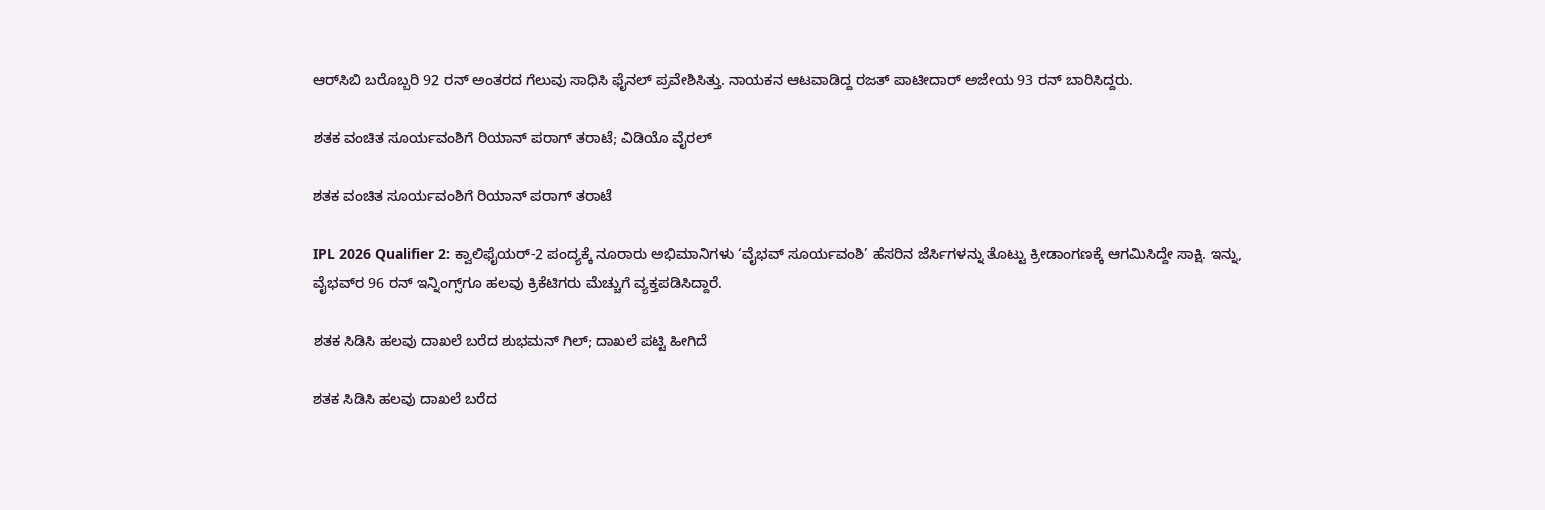ಆರ್‌ಸಿಬಿ ಬರೊಬ್ಬರಿ 92 ರನ್‌ ಅಂತರದ ಗೆಲುವು ಸಾಧಿಸಿ ಫೈನಲ್‌ ಪ್ರವೇಶಿಸಿತ್ತು. ನಾಯಕನ ಆಟವಾಡಿದ್ದ ರಜತ್‌ ಪಾಟೀದಾರ್‌ ಅಜೇಯ 93 ರನ್‌ ಬಾರಿಸಿದ್ದರು.

ಶತಕ ವಂಚಿತ ಸೂರ್ಯವಂಶಿಗೆ ರಿಯಾನ್‌ ಪರಾಗ್‌ ತರಾಟೆ; ವಿಡಿಯೊ ವೈರಲ್‌

ಶತಕ ವಂಚಿತ ಸೂರ್ಯವಂಶಿಗೆ ರಿಯಾನ್‌ ಪರಾಗ್‌ ತರಾಟೆ

IPL 2026 Qualifier 2: ಕ್ವಾಲಿಫೈಯರ್‌-2 ಪಂದ್ಯಕ್ಕೆ ನೂರಾರು ಅಭಿಮಾನಿಗಳು ‘ವೈಭವ್‌ ಸೂರ್ಯವಂಶಿ’ ಹೆಸರಿನ ಜೆರ್ಸಿಗಳನ್ನು ತೊಟ್ಟು ಕ್ರೀಡಾಂಗಣಕ್ಕೆ ಆಗಮಿಸಿದ್ದೇ ಸಾಕ್ಷಿ. ಇನ್ನು, ವೈಭವ್‌ರ 96 ರನ್‌ ಇನ್ನಿಂಗ್ಸ್‌ಗೂ ಹಲವು ಕ್ರಿಕೆಟಿಗರು ಮೆಚ್ಚುಗೆ ವ್ಯಕ್ತಪಡಿಸಿದ್ದಾರೆ.

ಶತಕ ಸಿಡಿಸಿ ಹಲವು ದಾಖಲೆ ಬರೆದ ಶುಭಮನ್‌ ಗಿಲ್‌; ದಾಖಲೆ ಪಟ್ಟಿ ಹೀಗಿದೆ

ಶತಕ ಸಿಡಿಸಿ ಹಲವು ದಾಖಲೆ ಬರೆದ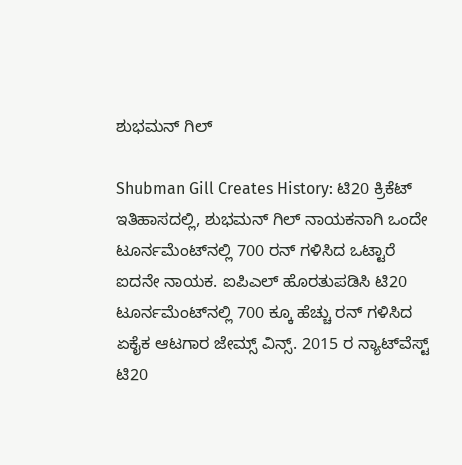ಶುಭಮನ್‌ ಗಿಲ್‌

Shubman Gill Creates History: ಟಿ20 ಕ್ರಿಕೆಟ್ ಇತಿಹಾಸದಲ್ಲಿ, ಶುಭಮನ್ ಗಿಲ್ ನಾಯಕನಾಗಿ ಒಂದೇ ಟೂರ್ನಮೆಂಟ್‌ನಲ್ಲಿ 700 ರನ್ ಗಳಿಸಿದ ಒಟ್ಟಾರೆ ಐದನೇ ನಾಯಕ. ಐಪಿಎಲ್ ಹೊರತುಪಡಿಸಿ ಟಿ20 ಟೂರ್ನಮೆಂಟ್‌ನಲ್ಲಿ 700 ಕ್ಕೂ ಹೆಚ್ಚು ರನ್ ಗಳಿಸಿದ ಏಕೈಕ ಆಟಗಾರ ಜೇಮ್ಸ್ ವಿನ್ಸ್. 2015 ರ ನ್ಯಾಟ್‌ವೆಸ್ಟ್ ಟಿ20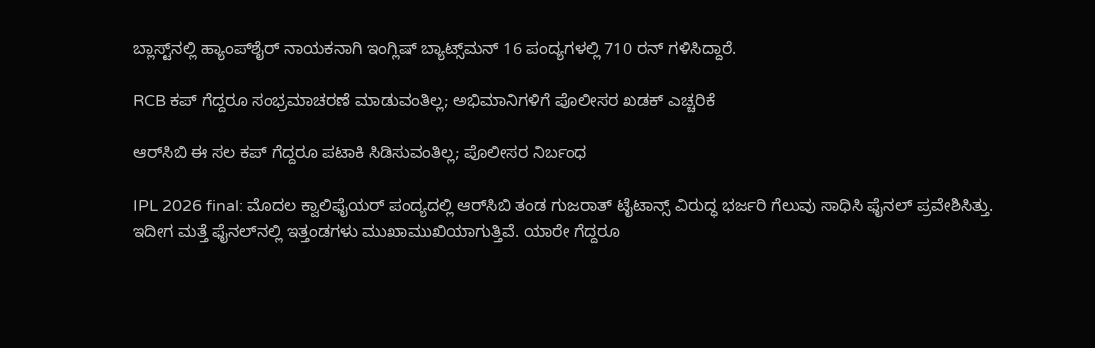ಬ್ಲಾಸ್ಟ್‌ನಲ್ಲಿ ಹ್ಯಾಂಪ್‌ಶೈರ್ ನಾಯಕನಾಗಿ ಇಂಗ್ಲಿಷ್ ಬ್ಯಾಟ್ಸ್‌ಮನ್ 16 ಪಂದ್ಯಗಳಲ್ಲಿ 710 ರನ್ ಗಳಿಸಿದ್ದಾರೆ.

RCB ಕಪ್‌ ಗೆದ್ದರೂ ಸಂಭ್ರಮಾಚರಣೆ ಮಾಡುವಂತಿಲ್ಲ; ಅಭಿಮಾನಿಗಳಿಗೆ ಪೊಲೀಸರ ಖಡಕ್‌ ಎಚ್ಚರಿಕೆ

ಆರ್‌ಸಿಬಿ ಈ ಸಲ ಕಪ್ ಗೆದ್ದರೂ ಪಟಾಕಿ ಸಿಡಿಸುವಂತಿಲ್ಲ; ಪೊಲೀಸರ ನಿರ್ಬಂಧ

IPL 2026 final: ಮೊದಲ ಕ್ವಾಲಿಫೈಯರ್‌ ಪಂದ್ಯದಲ್ಲಿ ಆರ್‌ಸಿಬಿ ತಂಡ ಗುಜರಾತ್‌ ಟೈಟಾನ್ಸ್‌ ವಿರುದ್ಧ ಭರ್ಜರಿ ಗೆಲುವು ಸಾಧಿಸಿ ಫೈನಲ್‌ ಪ್ರವೇಶಿಸಿತ್ತು. ಇದೀಗ ಮತ್ತೆ ಫೈನಲ್‌ನಲ್ಲಿ ಇತ್ತಂಡಗಳು ಮುಖಾಮುಖಿಯಾಗುತ್ತಿವೆ. ಯಾರೇ ಗೆದ್ದರೂ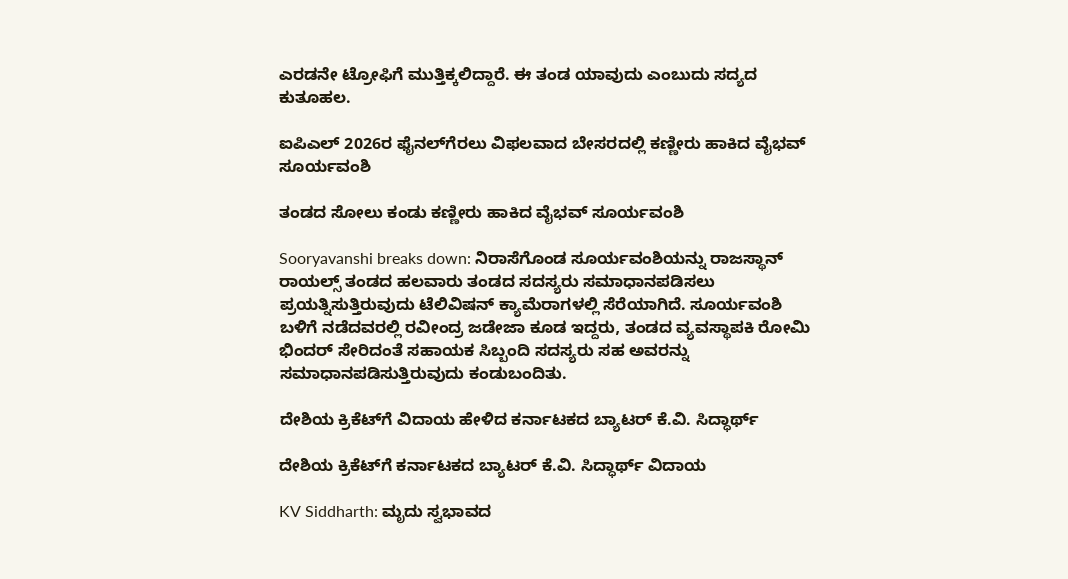ಎರಡನೇ ಟ್ರೋಫಿಗೆ ಮುತ್ತಿಕ್ಕಲಿದ್ದಾರೆ. ಈ ತಂಡ ಯಾವುದು ಎಂಬುದು ಸದ್ಯದ ಕುತೂಹಲ.

ಐಪಿಎಲ್ 2026ರ ಫೈನಲ್‌ಗೆರಲು ವಿಫಲವಾದ ಬೇಸರದಲ್ಲಿ ಕಣ್ಣೀರು ಹಾಕಿದ ವೈಭವ್ ಸೂರ್ಯವಂಶಿ

ತಂಡದ ಸೋಲು ಕಂಡು ಕಣ್ಣೀರು ಹಾಕಿದ ವೈಭವ್ ಸೂರ್ಯವಂಶಿ

Sooryavanshi breaks down: ನಿರಾಸೆಗೊಂಡ ಸೂರ್ಯವಂಶಿಯನ್ನು ರಾಜಸ್ಥಾನ್ ರಾಯಲ್ಸ್ ತಂಡದ ಹಲವಾರು ತಂಡದ ಸದಸ್ಯರು ಸಮಾಧಾನಪಡಿಸಲು ಪ್ರಯತ್ನಿಸುತ್ತಿರುವುದು ಟೆಲಿವಿಷನ್ ಕ್ಯಾಮೆರಾಗಳಲ್ಲಿ ಸೆರೆಯಾಗಿದೆ. ಸೂರ್ಯವಂಶಿ ಬಳಿಗೆ ನಡೆದವರಲ್ಲಿ ರವೀಂದ್ರ ಜಡೇಜಾ ಕೂಡ ಇದ್ದರು, ತಂಡದ ವ್ಯವಸ್ಥಾಪಕಿ ರೋಮಿ ಭಿಂದರ್ ಸೇರಿದಂತೆ ಸಹಾಯಕ ಸಿಬ್ಬಂದಿ ಸದಸ್ಯರು ಸಹ ಅವರನ್ನು ಸಮಾಧಾನಪಡಿಸುತ್ತಿರುವುದು ಕಂಡುಬಂದಿತು.

ದೇಶಿಯ ಕ್ರಿಕೆಟ್‌ಗೆ ವಿದಾಯ ಹೇಳಿದ ಕರ್ನಾಟಕದ ಬ್ಯಾಟರ್ ಕೆ.ವಿ. ಸಿದ್ಧಾರ್ಥ್

ದೇಶಿಯ ಕ್ರಿಕೆಟ್‌ಗೆ ಕರ್ನಾಟಕದ ಬ್ಯಾಟರ್ ಕೆ.ವಿ. ಸಿದ್ಧಾರ್ಥ್ ವಿದಾಯ

KV Siddharth: ಮೃದು ಸ್ವಭಾವದ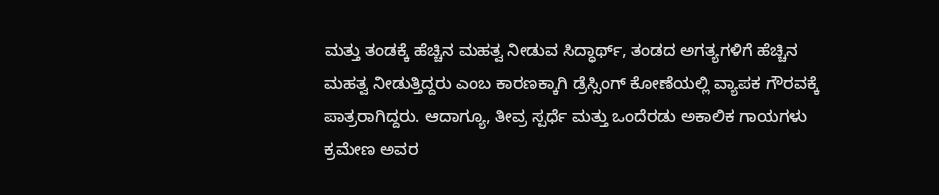ಮತ್ತು ತಂಡಕ್ಕೆ ಹೆಚ್ಚಿನ ಮಹತ್ವ ನೀಡುವ ಸಿದ್ಧಾರ್ಥ್, ತಂಡದ ಅಗತ್ಯಗಳಿಗೆ ಹೆಚ್ಚಿನ ಮಹತ್ವ ನೀಡುತ್ತಿದ್ದರು ಎಂಬ ಕಾರಣಕ್ಕಾಗಿ ಡ್ರೆಸ್ಸಿಂಗ್ ಕೋಣೆಯಲ್ಲಿ ವ್ಯಾಪಕ ಗೌರವಕ್ಕೆ ಪಾತ್ರರಾಗಿದ್ದರು. ಆದಾಗ್ಯೂ, ತೀವ್ರ ಸ್ಪರ್ಧೆ ಮತ್ತು ಒಂದೆರಡು ಅಕಾಲಿಕ ಗಾಯಗಳು ಕ್ರಮೇಣ ಅವರ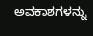ಅವಕಾಶಗಳನ್ನು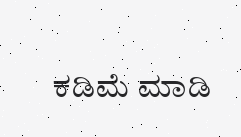ಕಡಿಮೆ ಮಾಡಿ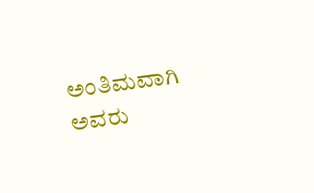ಅಂತಿಮವಾಗಿ ಅವರು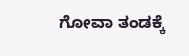ಗೋವಾ ತಂಡಕ್ಕೆ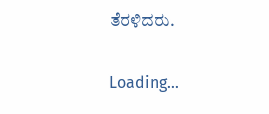ತೆರಳಿದರು.

Loading...